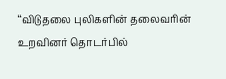‘‘விடுதலை புலிகளின் தலைவரின் உறவினர் தொடர்பில்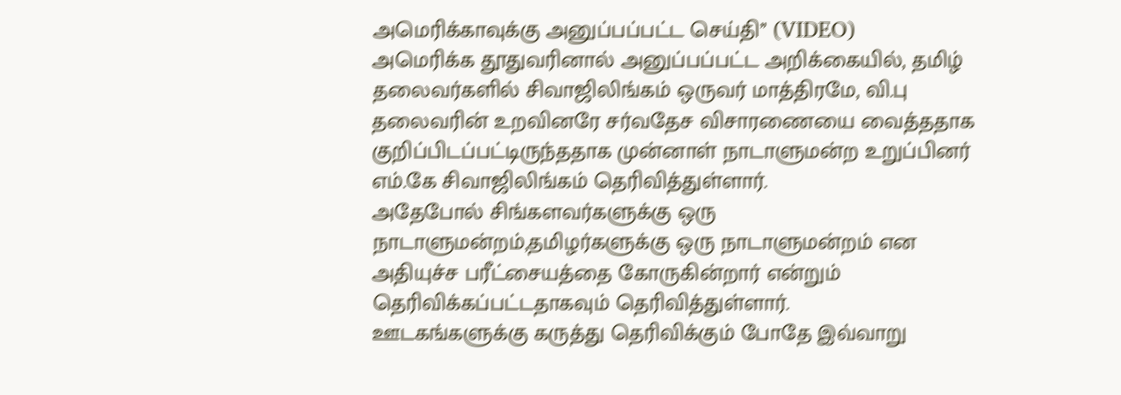அமெரிக்காவுக்கு அனுப்பப்பட்ட செய்தி’’ (VIDEO)
அமெரிக்க தூதுவரினால் அனுப்பப்பட்ட அறிக்கையில், தமிழ் தலைவர்களில் சிவாஜிலிங்கம் ஒருவர் மாத்திரமே, வி.பு தலைவரின் உறவினரே சர்வதேச விசாரணையை வைத்ததாக குறிப்பிடப்பட்டிருந்ததாக முன்னாள் நாடாளுமன்ற உறுப்பினர் எம்.கே சிவாஜிலிங்கம் தெரிவித்துள்ளார்.
அதேபோல் சிங்களவர்களுக்கு ஒரு நாடாளுமன்றம்,தமிழர்களுக்கு ஒரு நாடாளுமன்றம் என அதியுச்ச பரீட்சையத்தை கோருகின்றார் என்றும் தெரிவிக்கப்பட்டதாகவும் தெரிவித்துள்ளார்.
ஊடகங்களுக்கு கருத்து தெரிவிக்கும் போதே இவ்வாறு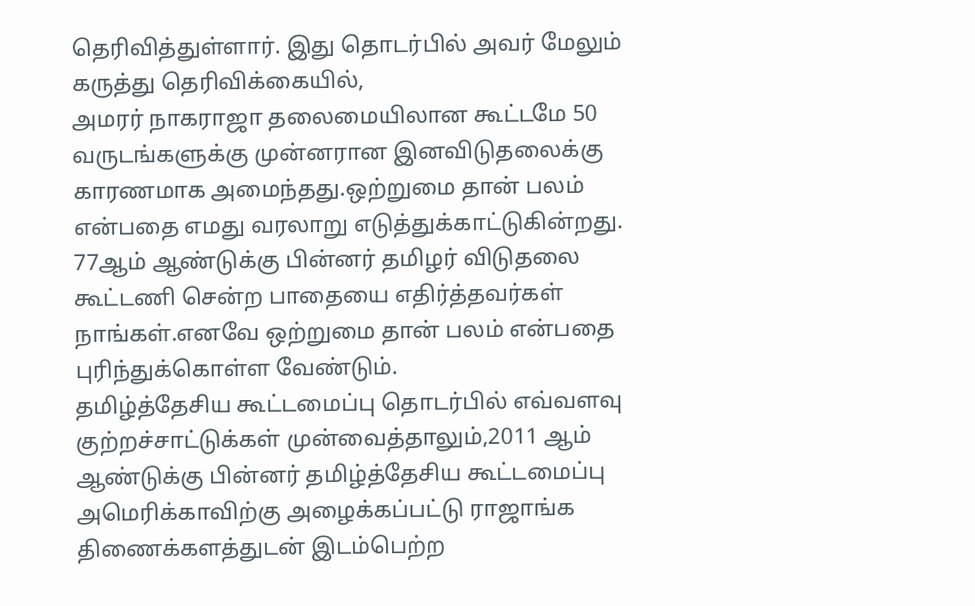தெரிவித்துள்ளார். இது தொடர்பில் அவர் மேலும் கருத்து தெரிவிக்கையில்,
அமரர் நாகராஜா தலைமையிலான கூட்டமே 50 வருடங்களுக்கு முன்னரான இனவிடுதலைக்கு காரணமாக அமைந்தது.ஒற்றுமை தான் பலம் என்பதை எமது வரலாறு எடுத்துக்காட்டுகின்றது.
77ஆம் ஆண்டுக்கு பின்னர் தமிழர் விடுதலை கூட்டணி சென்ற பாதையை எதிர்த்தவர்கள் நாங்கள்.எனவே ஒற்றுமை தான் பலம் என்பதை புரிந்துக்கொள்ள வேண்டும்.
தமிழ்த்தேசிய கூட்டமைப்பு தொடர்பில் எவ்வளவு குற்றச்சாட்டுக்கள் முன்வைத்தாலும்,2011 ஆம் ஆண்டுக்கு பின்னர் தமிழ்த்தேசிய கூட்டமைப்பு அமெரிக்காவிற்கு அழைக்கப்பட்டு ராஜாங்க திணைக்களத்துடன் இடம்பெற்ற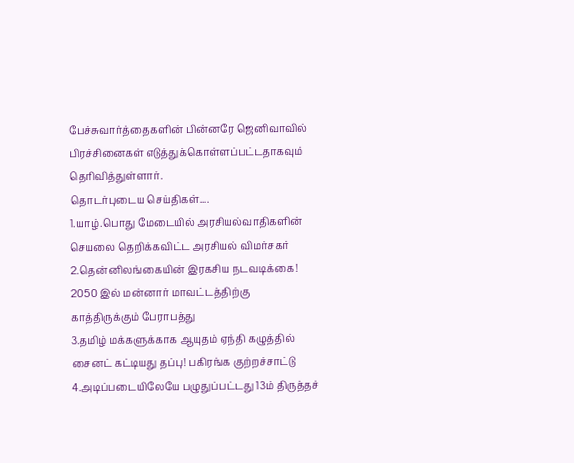பேச்சுவார்த்தைகளின் பின்னரே ஜெனிவாவில் பிரச்சினைகள் எடுத்துக்கொள்ளப்பட்டதாகவும் தெரிவித்துள்ளார்.
தொடர்புடைய செய்திகள்....
1.யாழ்.பொது மேடையில் அரசியல்வாதிகளின் செயலை தெறிக்கவிட்ட அரசியல் விமர்சகர்
2.தென்னிலங்கையின் இரகசிய நடவடிக்கை! 2050 இல் மன்னார் மாவட்டத்திற்கு காத்திருக்கும் பேராபத்து
3.தமிழ் மக்களுக்காக ஆயுதம் ஏந்தி கழுத்தில் சைனட் கட்டியது தப்பு! பகிரங்க குற்றச்சாட்டு
4.அடிப்படையிலேயே பழுதுப்பட்டது 13ம் திருத்தச்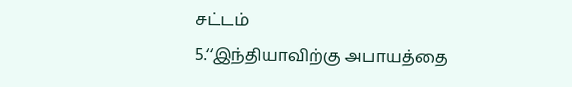சட்டம்
5.‘‘இந்தியாவிற்கு அபாயத்தை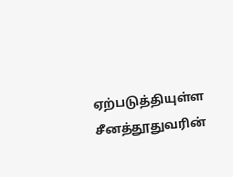ஏற்படுத்தியுள்ள சீனத்தூதுவரின்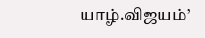யாழ்.விஜயம்’